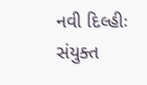નવી દિલ્હીઃ સંયુક્ત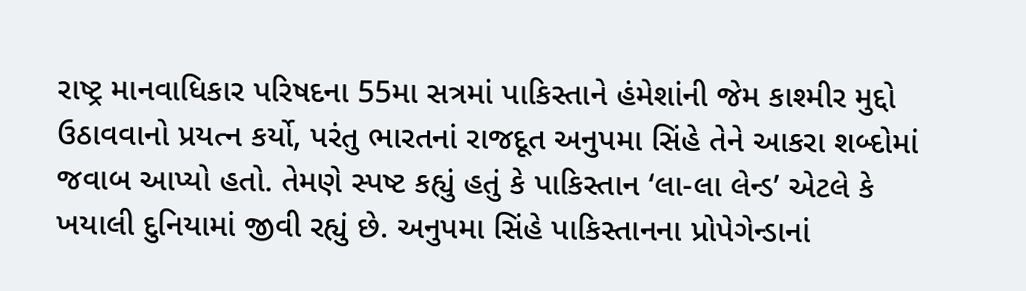રાષ્ટ્ર માનવાધિકાર પરિષદના 55મા સત્રમાં પાકિસ્તાને હંમેશાંની જેમ કાશ્મીર મુદ્દો ઉઠાવવાનો પ્રયત્ન કર્યો, પરંતુ ભારતનાં રાજદૂત અનુપમા સિંહે તેને આકરા શબ્દોમાં જવાબ આપ્યો હતો. તેમણે સ્પષ્ટ કહ્યું હતું કે પાકિસ્તાન ‘લા-લા લેન્ડ’ એટલે કે ખયાલી દુનિયામાં જીવી રહ્યું છે. અનુપમા સિંહે પાકિસ્તાનના પ્રોપેગેન્ડાનાં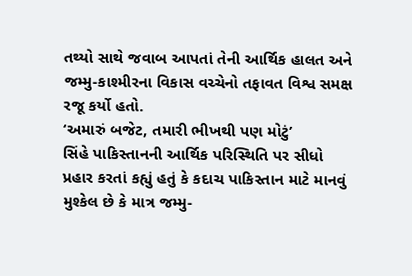તથ્યો સાથે જવાબ આપતાં તેની આર્થિક હાલત અને જમ્મુ-કાશ્મીરના વિકાસ વચ્ચેનો તફાવત વિશ્વ સમક્ષ રજૂ કર્યો હતો.
‘અમારું બજેટ, તમારી ભીખથી પણ મોટું’
સિંહે પાકિસ્તાનની આર્થિક પરિસ્થિતિ પર સીધો પ્રહાર કરતાં કહ્યું હતું કે કદાચ પાકિસ્તાન માટે માનવું મુશ્કેલ છે કે માત્ર જમ્મુ-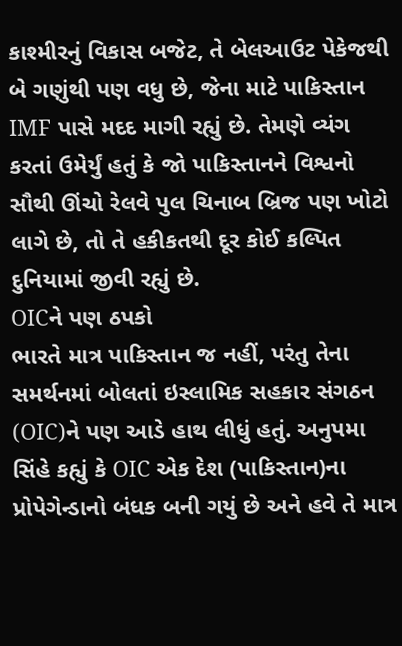કાશ્મીરનું વિકાસ બજેટ, તે બેલઆઉટ પેકેજથી બે ગણુંથી પણ વધુ છે, જેના માટે પાકિસ્તાન IMF પાસે મદદ માગી રહ્યું છે. તેમણે વ્યંગ કરતાં ઉમેર્યું હતું કે જો પાકિસ્તાનને વિશ્વનો સૌથી ઊંચો રેલવે પુલ ચિનાબ બ્રિજ પણ ખોટો લાગે છે, તો તે હકીકતથી દૂર કોઈ કલ્પિત દુનિયામાં જીવી રહ્યું છે.
OICને પણ ઠપકો
ભારતે માત્ર પાકિસ્તાન જ નહીં, પરંતુ તેના સમર્થનમાં બોલતાં ઇસ્લામિક સહકાર સંગઠન (OIC)ને પણ આડે હાથ લીધું હતું. અનુપમા સિંહે કહ્યું કે OIC એક દેશ (પાકિસ્તાન)ના પ્રોપેગેન્ડાનો બંધક બની ગયું છે અને હવે તે માત્ર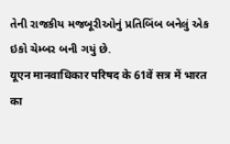તેની રાજકીય મજબૂરીઓનું પ્રતિબિંબ બનેલું એક ઇકો ચેમ્બર બની ગયું છે.
यूएन मानवाधिकार परिषद के 61वें सत्र में भारत का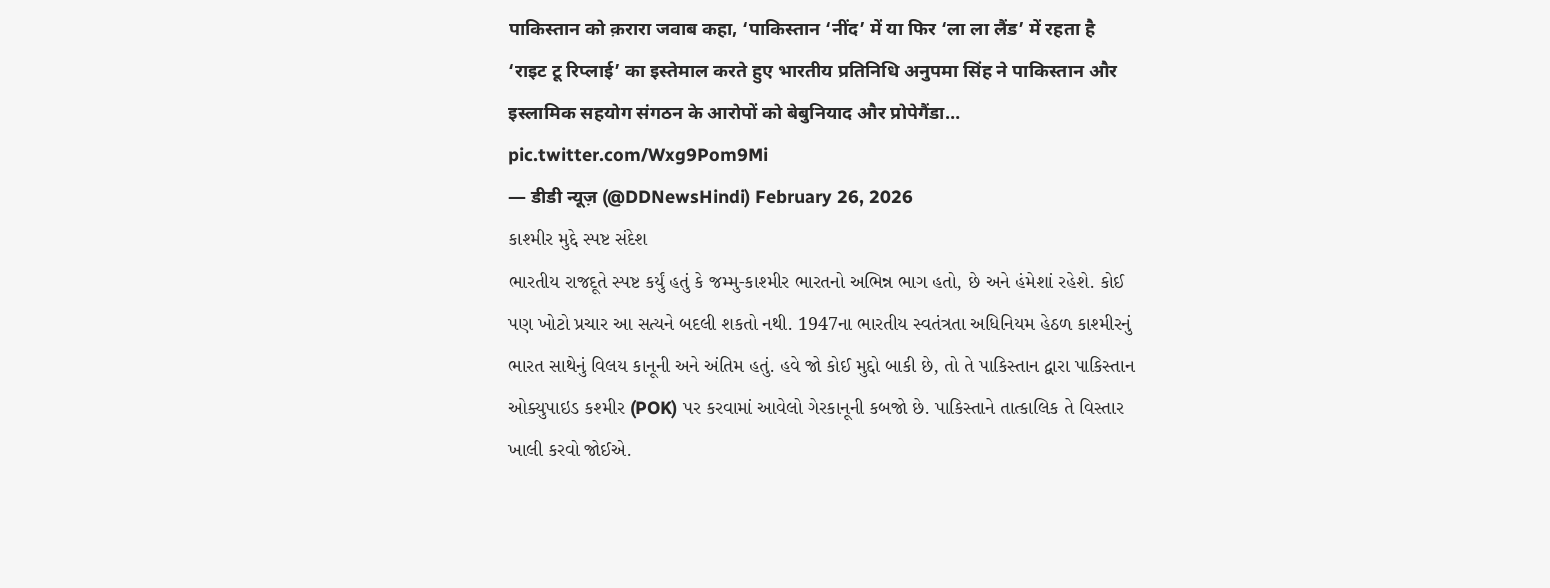पाकिस्तान को क़रारा जवाब कहा, ‘पाकिस्तान ‘नींद’ में या फिर ‘ला ला लैंड’ में रहता है
‘राइट टू रिप्लाई’ का इस्तेमाल करते हुए भारतीय प्रतिनिधि अनुपमा सिंह ने पाकिस्तान और इस्लामिक सहयोग संगठन के आरोपों को बेबुनियाद और प्रोपेगैंडा… pic.twitter.com/Wxg9Pom9Mi
— डीडी न्यूज़ (@DDNewsHindi) February 26, 2026
કાશ્મીર મુદ્દે સ્પષ્ટ સંદેશ
ભારતીય રાજદૂતે સ્પષ્ટ કર્યું હતું કે જમ્મુ-કાશ્મીર ભારતનો અભિન્ન ભાગ હતો, છે અને હંમેશાં રહેશે. કોઈ પણ ખોટો પ્રચાર આ સત્યને બદલી શકતો નથી. 1947ના ભારતીય સ્વતંત્રતા અધિનિયમ હેઠળ કાશ્મીરનું ભારત સાથેનું વિલય કાનૂની અને અંતિમ હતું. હવે જો કોઈ મુદ્દો બાકી છે, તો તે પાકિસ્તાન દ્વારા પાકિસ્તાન ઓક્યુપાઇડ કશ્મીર (POK) પર કરવામાં આવેલો ગેરકાનૂની કબજો છે. પાકિસ્તાને તાત્કાલિક તે વિસ્તાર ખાલી કરવો જોઈએ.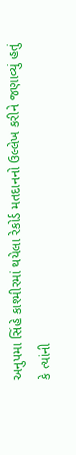અનુપમા સિંહે કાશ્મીરમાં થયેલા રેકોર્ડ મતદાનનો ઉલ્લેખ કરીને જણાવ્યું હતું કે ત્યાંની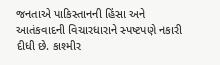જનતાએ પાકિસ્તાનની હિંસા અને આતંકવાદની વિચારધારાને સ્પષ્ટપણે નકારી દીધી છે. કાશ્મીર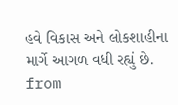હવે વિકાસ અને લોકશાહીના માર્ગે આગળ વધી રહ્યું છે.
from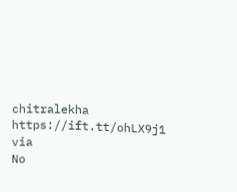chitralekha https://ift.tt/ohLX9j1
via
No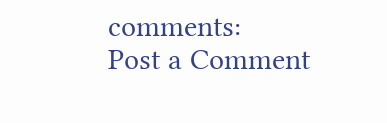comments:
Post a Comment